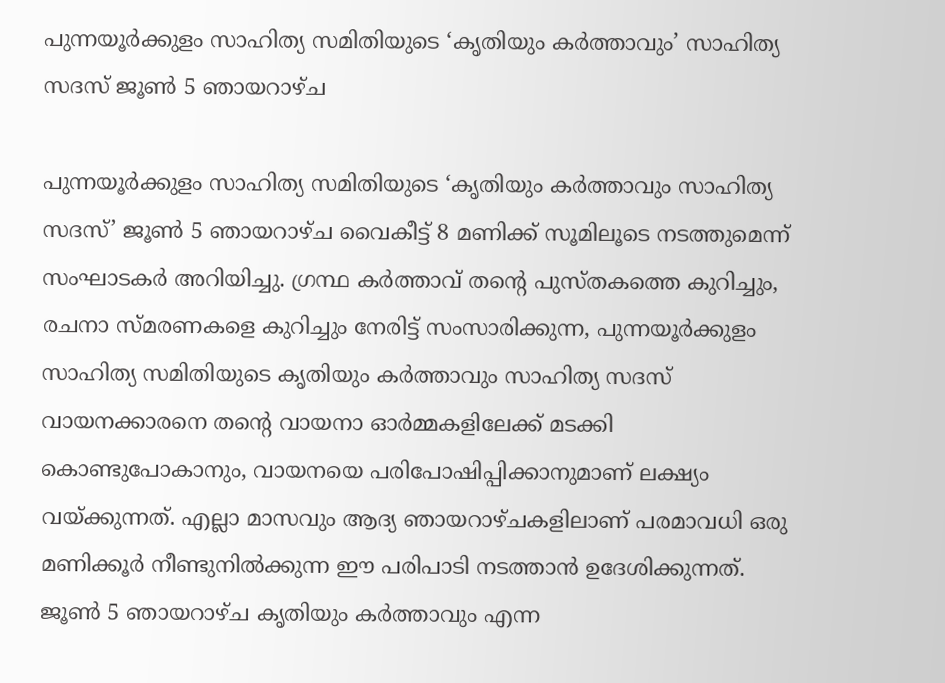പുന്നയൂര്‍ക്കുളം സാഹിത്യ സമിതിയുടെ ‘കൃതിയും കര്‍ത്താവും’ സാഹിത്യ സദസ് ജൂണ്‍ 5 ഞായറാഴ്ച

പുന്നയൂർക്കുളം സാഹിത്യ സമിതിയുടെ ‘കൃതിയും കർത്താവും സാഹിത്യ സദസ്’ ജൂണ്‍ 5 ഞായറാഴ്ച വൈകീട്ട് 8 മണിക്ക് സൂമിലൂടെ നടത്തുമെന്ന് സംഘാടകര്‍ അറിയിച്ചു. ഗ്രന്ഥ കർത്താവ് തൻ്റെ പുസ്തകത്തെ കുറിച്ചും, രചനാ സ്മരണകളെ കുറിച്ചും നേരിട്ട് സംസാരിക്കുന്ന, പുന്നയൂർക്കുളം സാഹിത്യ സമിതിയുടെ കൃതിയും കർത്താവും സാഹിത്യ സദസ് വായനക്കാരനെ തൻ്റെ വായനാ ഓർമ്മകളിലേക്ക് മടക്കി കൊണ്ടുപോകാനും, വായനയെ പരിപോഷിപ്പിക്കാനുമാണ് ലക്ഷ്യം വയ്ക്കുന്നത്. എല്ലാ മാസവും ആദ്യ ഞായറാഴ്ചകളിലാണ് പരമാവധി ഒരു മണിക്കൂർ നീണ്ടുനിൽക്കുന്ന ഈ പരിപാടി നടത്താന്‍ ഉദേശിക്കുന്നത്. ജൂണ്‍ 5 ഞായറാഴ്ച കൃതിയും കർത്താവും എന്ന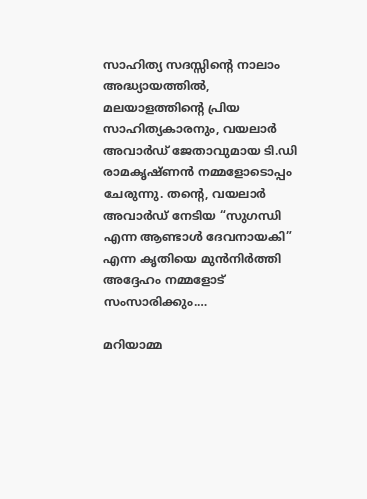സാഹിത്യ സദസ്സിന്‍റെ നാലാം അദ്ധ്യായത്തില്‍, മലയാളത്തിന്‍റെ പ്രിയ സാഹിത്യകാരനും, വയലാര്‍ അവാര്‍ഡ്‌ ജേതാവുമായ ടി.ഡി രാമകൃഷ്ണന്‍ നമ്മളോടൊപ്പം ചേരുന്നു. തൻ്റെ, വയലാര്‍ അവാര്‍ഡ്‌ നേടിയ “സുഗന്ധി എന്ന ആണ്ടാൾ ദേവനായകി” എന്ന കൃതിയെ മുൻനിർത്തി അദ്ദേഹം നമ്മളോട് സംസാരിക്കും.…

മറിയാമ്മ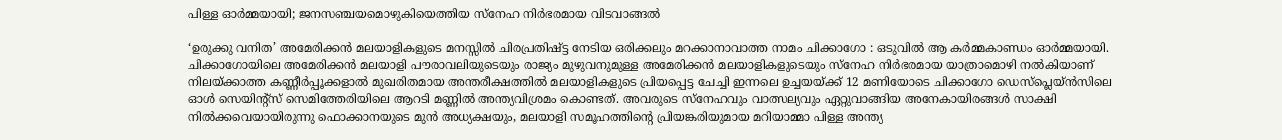പിള്ള ഓർമ്മയായി; ജനസഞ്ചയമൊഴുകിയെത്തിയ സ്നേഹ നിർഭരമായ വിടവാങ്ങൽ

‘ഉരുക്കു വനിത’ അമേരിക്കൻ മലയാളികളുടെ മനസ്സിൽ ചിരപ്രതിഷ്ട്ട നേടിയ ഒരിക്കലും മറക്കാനാവാത്ത നാമം ചിക്കാഗോ : ഒടുവിൽ ആ കർമ്മകാണ്ഡം ഓർമ്മയായി. ചിക്കാഗോയിലെ അമേരിക്കൻ മലയാളി പൗരാവലിയുടെയും രാജ്യം മുഴുവനുമുള്ള അമേരിക്കൻ മലയാളികളുടെയും സ്നേഹ നിർഭരമായ യാത്രാമൊഴി നൽകിയാണ് നിലയ്ക്കാത്ത കണ്ണീർപ്പൂക്കളാൽ മുഖരിതമായ അന്തരീക്ഷത്തിൽ മലയാളികളുടെ പ്രിയപ്പെട്ട ചേച്ചി ഇന്നലെ ഉച്ചയയ്ക്ക് 12 മണിയോടെ ചിക്കാഗോ ഡെസ്പ്ലെയ്ൻസിലെ ഓൾ സെയിന്റ്‌സ് സെമിത്തേരിയിലെ ആറടി മണ്ണിൽ അന്ത്യവിശ്രമം കൊണ്ടത്. അവരുടെ സ്‌നേഹവും വാത്സല്യവും ഏറ്റുവാങ്ങിയ അനേകായിരങ്ങൾ സാക്ഷി നിൽക്കവെയായിരുന്നു ഫൊക്കാനയുടെ മുൻ അധ്യക്ഷയും, മലയാളി സമൂഹത്തിന്റെ പ്രിയങ്കരിയുമായ മറിയാമ്മാ പിള്ള അന്ത്യ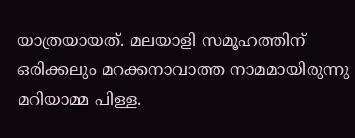യാത്രയായത്. മലയാളി സമൂഹത്തിന് ഒരിക്കലും മറക്കനാവാത്ത നാമമായിരുന്നു മറിയാമ്മ പിള്ള.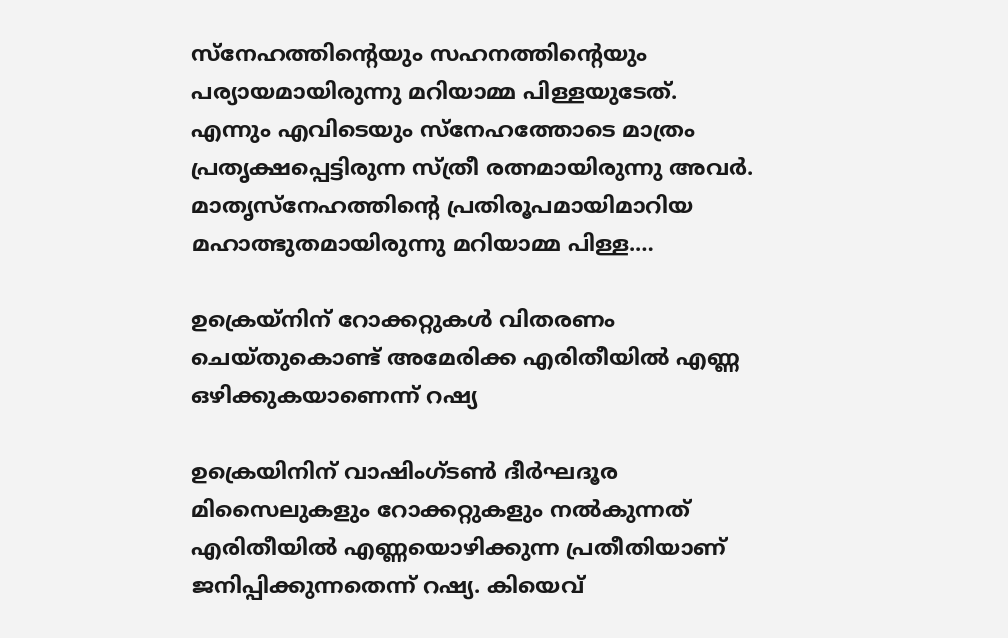സ്നേഹത്തിന്റെയും സഹനത്തിന്റെയും പര്യായമായിരുന്നു മറിയാമ്മ പിള്ളയുടേത്. എന്നും എവിടെയും സ്നേഹത്തോടെ മാത്രം പ്രതൃക്ഷപ്പെട്ടിരുന്ന സ്ത്രീ രത്നമായിരുന്നു അവർ. മാതൃസ്നേഹത്തിന്റെ പ്രതിരൂപമായിമാറിയ മഹാത്ഭുതമായിരുന്നു മറിയാമ്മ പിള്ള.…

ഉക്രെയ്‌നിന് റോക്കറ്റുകൾ വിതരണം ചെയ്തുകൊണ്ട് അമേരിക്ക എരിതീയിൽ എണ്ണ ഒഴിക്കുകയാണെന്ന് റഷ്യ

ഉക്രെയിനിന് വാഷിംഗ്ടണ്‍ ദീര്‍ഘദൂര മിസൈലുകളും റോക്കറ്റുകളും നല്‍കുന്നത് എരിതീയില്‍ എണ്ണയൊഴിക്കുന്ന പ്രതീതിയാണ് ജനിപ്പിക്കുന്നതെന്ന് റഷ്യ. കിയെവ്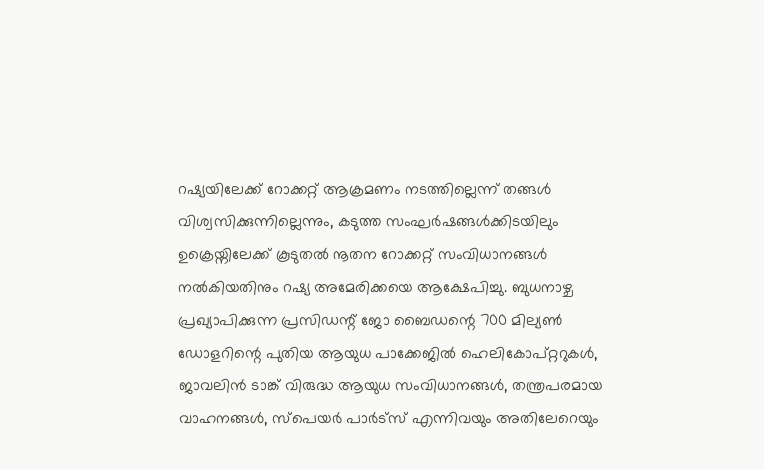റഷ്യയിലേക്ക് റോക്കറ്റ് ആക്രമണം നടത്തില്ലെന്ന് തങ്ങള്‍ വിശ്വസിക്കുന്നില്ലെന്നും, കടുത്ത സംഘർഷങ്ങൾക്കിടയിലും ഉക്രെയ്നിലേക്ക് കൂടുതൽ നൂതന റോക്കറ്റ് സംവിധാനങ്ങൾ നല്‍കിയതിനും റഷ്യ അമേരിക്കയെ ആക്ഷേപിച്ചു. ബുധനാഴ്ച പ്രഖ്യാപിക്കുന്ന പ്രസിഡന്റ് ജോ ബൈഡന്റെ 700 മില്യൺ ഡോളറിന്റെ പുതിയ ആയുധ പാക്കേജിൽ ഹെലികോപ്റ്ററുകൾ, ജാവലിൻ ടാങ്ക് വിരുദ്ധ ആയുധ സംവിധാനങ്ങൾ, തന്ത്രപരമായ വാഹനങ്ങൾ, സ്പെയർ പാർട്സ് എന്നിവയും അതിലേറെയും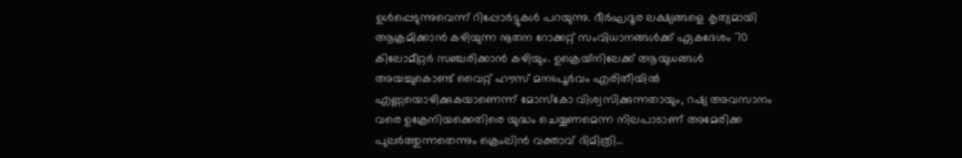ഉൾപ്പെടുന്നുവെന്ന് റിപ്പോർട്ടുകൾ പറയുന്നു. ദീർഘദൂര ലക്ഷ്യങ്ങളെ കൃത്യമായി ആക്രമിക്കാൻ കഴിയുന്ന നൂതന റോക്കറ്റ് സംവിധാനങ്ങൾക്ക് ഏകദേശം 70 കിലോമീറ്റർ സഞ്ചരിക്കാൻ കഴിയും. ഉക്രെയ്‌നിലേക്ക് ആയുധങ്ങൾ അയച്ചുകൊണ്ട് വൈറ്റ് ഹൗസ് മനഃപൂർവം എരിതീയിൽ എണ്ണയൊഴിക്കുകയാണെന്ന് മോസ്‌കോ വിശ്വസിക്കുന്നതായും, റഷ്യ അവസാനം വരെ ഉക്രേനിയക്കെതിരെ യുദ്ധം ചെയ്യണമെന്ന നിലപാടാണ് അമേരിക്ക പുലർത്തുന്നതെന്നും ക്രെംലിൻ വക്താവ് ദിമിത്രി…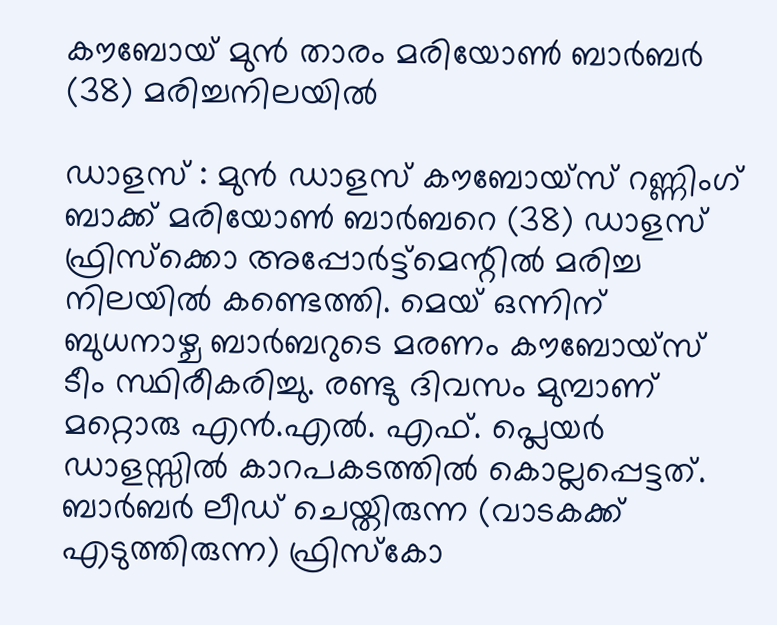കൗബോയ് മുന്‍ താരം മരിയോണ്‍ ബാര്‍ബര്‍ (38) മരിച്ചനിലയില്‍

ഡാളസ് : മുന്‍ ഡാളസ് കൗബോയ്സ് റണ്ണിംഗ് ബാക്ക് മരിയോണ്‍ ബാര്‍ബറെ (38) ഡാളസ് ഫ്രിസ്‌ക്കൊ അപ്പോര്‍ട്ട്മെന്റില്‍ മരിച്ച നിലയില്‍ കണ്ടെത്തി. മെയ് ഒന്നിന് ബുധനാഴ്ച ബാര്‍ബറുടെ മരണം കൗബോയ്സ് ടീം സ്ഥിരീകരിച്ചു. രണ്ടു ദിവസം മുമ്പാണ് മറ്റൊരു എന്‍.എല്‍. എഫ്. പ്ലെയര്‍ ഡാളസ്സില്‍ കാറപകടത്തില്‍ കൊല്ലപ്പെട്ടത്. ബാര്‍ബര്‍ ലീഡ് ചെയ്തിരുന്ന (വാടകക്ക് എടുത്തിരുന്ന) ഫ്രിസ്‌കോ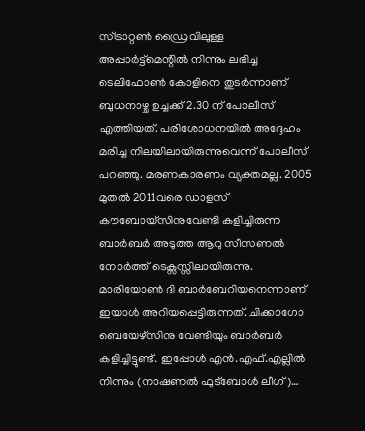സ്ട്രാറ്റണ്‍ ഡ്രൈവിലുള്ള അപ്പാര്‍ട്ട്മെന്റില്‍ നിന്നും ലഭിച്ച ടെലിഫോണ്‍ കോളിനെ തുടര്‍ന്നാണ് ബുധനാഴ്ച ഉച്ചക്ക് 2.30 ന് പോലീസ് എത്തിയത്. പരിശോധനയില്‍ അദ്ദേഹം മരിച്ച നിലയിലായിരുന്നുവെന്ന് പോലീസ് പറഞ്ഞു. മരണകാരണം വ്യക്തമല്ല. 2005 മുതല്‍ 2011വരെ ഡാളസ് കൗബോയ്സിനുവേണ്ടി കളിച്ചിരുന്ന ബാര്‍ബര്‍ അടുത്ത ആറു സീസണല്‍ നോര്‍ത്ത് ടെക്സസ്സിലായിരുന്നു. മാരിയോണ്‍ ദി ബാര്‍ബേറിയനെന്നാണ് ഇയാള്‍ അറിയപ്പെട്ടിരുന്നത്. ചിക്കാഗോ ബെയേഴ്സിനു വേണ്ടിയും ബാര്‍ബര്‍ കളിച്ചിട്ടുണ്ട്. ഇപ്പോള്‍ എന്‍.എഫ്.എല്ലില്‍ നിന്നും (നാഷണല്‍ ഫുട്ബോള്‍ ലീഗ്)…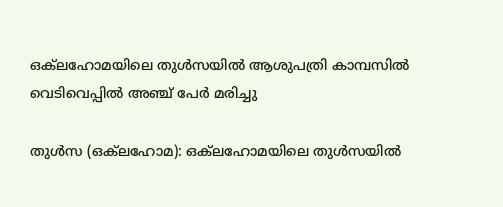ഒക്‌ലഹോമയിലെ തുൾസയിൽ ആശുപത്രി കാമ്പസിൽ വെടിവെപ്പിൽ അഞ്ച് പേർ മരിച്ചു

തുള്‍സ (ഒക്‌ലഹോമ): ഒക്‌ലഹോമയിലെ തുൾസയിൽ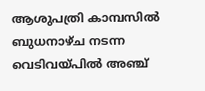ആശുപത്രി കാമ്പസില്‍ ബുധനാഴ്ച നടന്ന വെടിവയ്പിൽ അഞ്ച്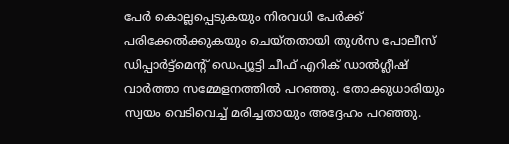പേർ കൊല്ലപ്പെടുകയും നിരവധി പേർക്ക് പരിക്കേൽക്കുകയും ചെയ്തതായി തുൾസ പോലീസ് ഡിപ്പാർട്ട്‌മെന്റ് ഡെപ്യൂട്ടി ചീഫ് എറിക് ഡാൽഗ്ലീഷ് വാർത്താ സമ്മേളനത്തിൽ പറഞ്ഞു. തോക്കുധാരിയും സ്വയം വെടിവെച്ച് മരിച്ചതായും അദ്ദേഹം പറഞ്ഞു.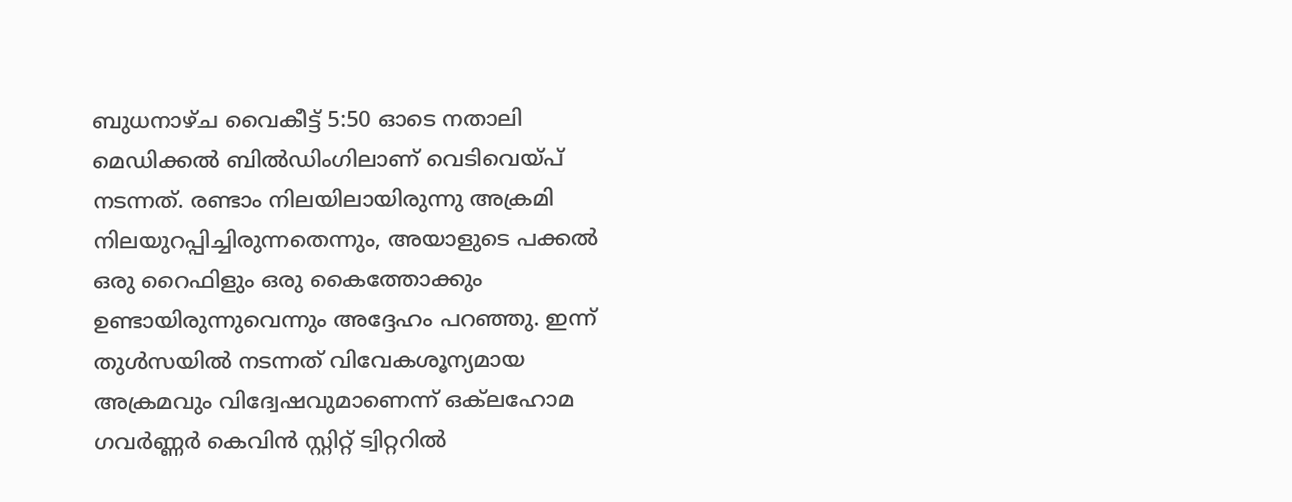ബുധനാഴ്ച വൈകീട്ട് 5:50 ഓടെ നതാലി മെഡിക്കൽ ബിൽഡിംഗിലാണ് വെടിവെയ്പ് നടന്നത്. രണ്ടാം നിലയിലായിരുന്നു അക്രമി നിലയുറപ്പിച്ചിരുന്നതെന്നും, അയാളുടെ പക്കൽ ഒരു റൈഫിളും ഒരു കൈത്തോക്കും ഉണ്ടായിരുന്നുവെന്നും അദ്ദേഹം പറഞ്ഞു. ഇന്ന് തുൾസയിൽ നടന്നത് വിവേകശൂന്യമായ അക്രമവും വിദ്വേഷവുമാണെന്ന് ഒക്‌ലഹോമ ഗവര്‍ണ്ണര്‍ കെവിന്‍ സ്റ്റിറ്റ് ട്വിറ്ററില്‍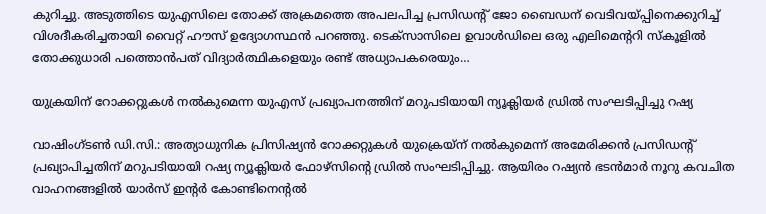കുറിച്ചു. അടുത്തിടെ യുഎസിലെ തോക്ക് അക്രമത്തെ അപലപിച്ച പ്രസിഡന്റ് ജോ ബൈഡന് വെടിവയ്പ്പിനെക്കുറിച്ച് വിശദീകരിച്ചതായി വൈറ്റ് ഹൗസ് ഉദ്യോഗസ്ഥൻ പറഞ്ഞു. ടെക്‌സാസിലെ ഉവാൾഡിലെ ഒരു എലിമെന്ററി സ്‌കൂളിൽ തോക്കുധാരി പത്തൊൻപത് വിദ്യാർത്ഥികളെയും രണ്ട് അധ്യാപകരെയും…

യുക്രയിന് റോക്കറ്റുകള്‍ നല്‍കുമെന്ന യുഎസ് പ്രഖ്യാപനത്തിന് മറുപടിയായി ന്യൂക്ലിയര്‍ ഡ്രില്‍ സംഘടിപ്പിച്ചു റഷ്യ

വാഷിംഗ്ടണ്‍ ഡി.സി.: അത്യാധുനിക പ്രിസിഷ്യന്‍ റോക്കറ്റുകള്‍ യുക്രെയ്ന് നല്‍കുമെന്ന് അമേരിക്കന്‍ പ്രസിഡന്റ് പ്രഖ്യാപിച്ചതിന് മറുപടിയായി റഷ്യ ന്യൂക്ലിയര്‍ ഫോഴ്സിന്റെ ഡ്രില്‍ സംഘടിപ്പിച്ചു. ആയിരം റഷ്യന്‍ ഭടന്‍മാര്‍ നൂറു കവചിത വാഹനങ്ങളില്‍ യാര്‍സ് ഇന്റര്‍ കോണ്ടിനെന്റല്‍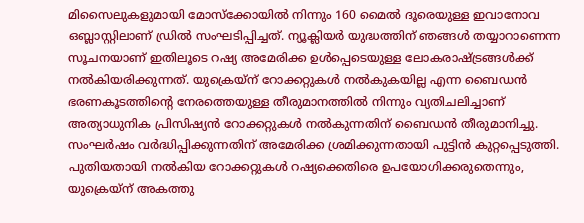മിസൈലുകളുമായി മോസ്‌ക്കോയില്‍ നിന്നും 160 മൈല്‍ ദൂരെയുള്ള ഇവാനോവ ഒബ്ലാസ്റ്റിലാണ് ഡ്രില്‍ സംഘടിപ്പിച്ചത്. ന്യൂക്ലിയര്‍ യുദ്ധത്തിന് ഞങ്ങള്‍ തയ്യാറാണെന്ന സൂചനയാണ് ഇതിലൂടെ റഷ്യ അമേരിക്ക ഉള്‍പ്പെടെയുള്ള ലോകരാഷ്ട്രങ്ങള്‍ക്ക് നല്‍കിയരിക്കുന്നത്. യുക്രെയ്ന് റോക്കറ്റുകള്‍ നല്‍കുകയില്ല എന്ന ബൈഡന്‍ ഭരണകൂടത്തിന്റെ നേരത്തെയുള്ള തീരുമാനത്തില്‍ നിന്നും വ്യതിചലിച്ചാണ് അത്യാധുനിക പ്രിസിഷ്യന്‍ റോക്കറ്റുകള്‍ നല്‍കുന്നതിന് ബൈഡന്‍ തീരുമാനിച്ചു. സംഘര്‍ഷം വര്‍ദ്ധിപ്പിക്കുന്നതിന് അമേരിക്ക ശ്രമിക്കുന്നതായി പുട്ടിന്‍ കുറ്റപ്പെടുത്തി. പുതിയതായി നല്‍കിയ റോക്കറ്റുകള്‍ റഷ്യക്കെതിരെ ഉപയോഗിക്കരുതെന്നും, യുക്രെയ്ന് അകത്തു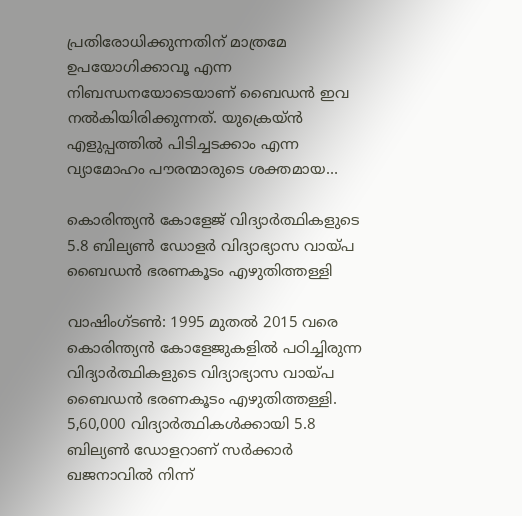പ്രതിരോധിക്കുന്നതിന് മാത്രമേ ഉപയോഗിക്കാവൂ എന്ന നിബന്ധനയോടെയാണ് ബൈഡന്‍ ഇവ നല്‍കിയിരിക്കുന്നത്. യുക്രെയ്ന്‍ എളുപ്പത്തില്‍ പിടിച്ചടക്കാം എന്ന വ്യാമോഹം പൗരന്മാരുടെ ശക്തമായ…

കൊരിന്ത്യന്‍ കോളേജ് വിദ്യാര്‍ത്ഥികളുടെ 5.8 ബില്യണ്‍ ഡോളര്‍ വിദ്യാഭ്യാസ വായ്പ ബൈഡന്‍ ഭരണകൂടം എഴുതിത്തള്ളി

വാഷിംഗ്ടണ്‍: 1995 മുതല്‍ 2015 വരെ കൊരിന്ത്യന്‍ കോളേജുകളില്‍ പഠിച്ചിരുന്ന വിദ്യാര്‍ത്ഥികളുടെ വിദ്യാഭ്യാസ വായ്പ ബൈഡന്‍ ഭരണകൂടം എഴുതിത്തള്ളി. 5,60,000 വിദ്യാര്‍ത്ഥികള്‍ക്കായി 5.8 ബില്യണ്‍ ഡോളറാണ് സര്‍ക്കാര്‍ ഖജനാവില്‍ നിന്ന്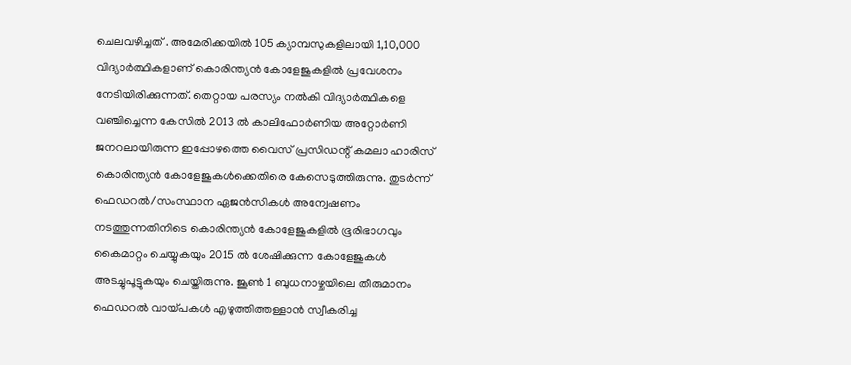ചെലവഴിച്ചത് . അമേരിക്കയില്‍ 105 ക്യാമ്പസുകളിലായി 1,10,000 വിദ്യാര്‍ത്ഥികളാണ് കൊരിന്ത്യന്‍ കോളേജുകളില്‍ പ്രവേശനം നേടിയിരിക്കുന്നത്. തെറ്റായ പരസ്യം നല്‍കി വിദ്യാര്‍ത്ഥികളെ വഞ്ചിച്ചെന്ന കേസില്‍ 2013 ല്‍ കാലിഫോര്‍ണിയ അറ്റോര്‍ണി ജനറലായിരുന്ന ഇപ്പോഴത്തെ വൈസ് പ്രസിഡന്റ് കമലാ ഹാരിസ് കൊരിന്ത്യന്‍ കോളേജുകള്‍ക്കെതിരെ കേസെടുത്തിരുന്നു. തുടര്‍ന്ന് ഫെഡറല്‍/സംസ്ഥാന ഏജന്‍സികള്‍ അന്വേഷണം നടത്തുന്നതിനിടെ കൊരിന്ത്യന്‍ കോളേജുകളില്‍ ഭൂരിഭാഗവും കൈമാറ്റം ചെയ്യുകയും 2015 ല്‍ ശേഷിക്കുന്ന കോളേജുകള്‍ അടച്ചുപൂട്ടുകയും ചെയ്തിരുന്നു. ജൂണ്‍ 1 ബുധനാഴ്ചയിലെ തീരുമാനം ഫെഡറല്‍ വായ്പകള്‍ എഴുത്തിത്തള്ളാന്‍ സ്വീകരിച്ച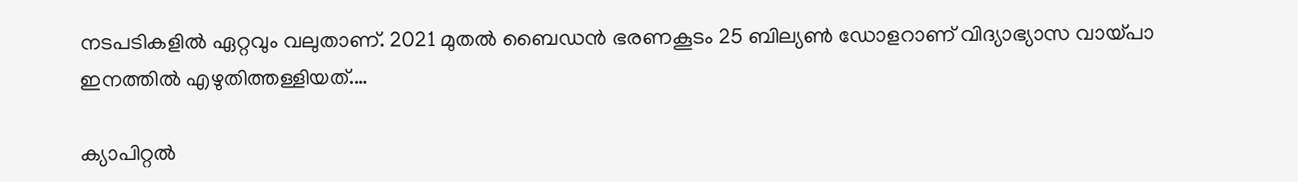നടപടികളില്‍ ഏറ്റവും വലുതാണ്. 2021 മുതല്‍ ബൈഡന്‍ ഭരണകൂടം 25 ബില്യണ്‍ ഡോളറാണ് വിദ്യാഭ്യാസ വായ്പാ ഇനത്തില്‍ എഴുതിത്തള്ളിയത്.…

ക്യാപിറ്റല്‍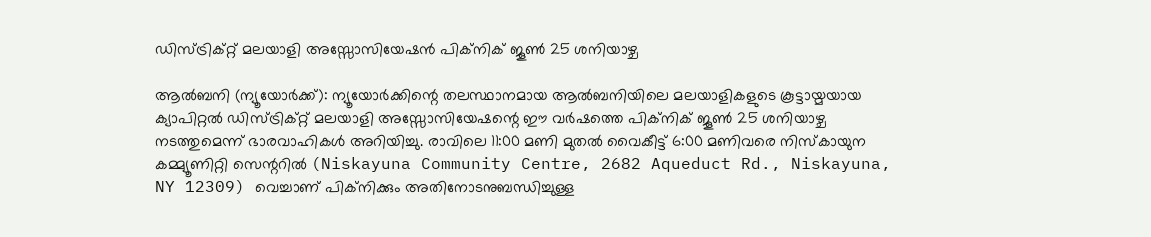ഡിസ്ട്രിക്റ്റ് മലയാളി അസ്സോസിയേഷന്‍ പിക്നിക് ജൂണ്‍ 25 ശനിയാഴ്ച

ആല്‍ബനി (ന്യൂയോര്‍ക്ക്): ന്യൂയോര്‍ക്കിന്റെ തലസ്ഥാനമായ ആല്‍ബനിയിലെ മലയാളികളുടെ കൂട്ടായ്മയായ ക്യാപിറ്റല്‍ ഡിസ്ട്രിക്റ്റ് മലയാളി അസ്സോസിയേഷന്റെ ഈ വര്‍ഷത്തെ പിക്നിക് ജൂണ്‍ 25 ശനിയാഴ്ച നടത്തുമെന്ന് ഭാരവാഹികള്‍ അറിയിച്ചു. രാവിലെ 11:00 മണി മുതല്‍ വൈകീട്ട് 6:00 മണിവരെ നിസ്കായുന കമ്മ്യൂണിറ്റി സെന്ററില്‍ (Niskayuna Community Centre, 2682 Aqueduct Rd., Niskayuna, NY 12309) വെച്ചാണ് പിക്നിക്കും അതിനോടനുബന്ധിച്ചുള്ള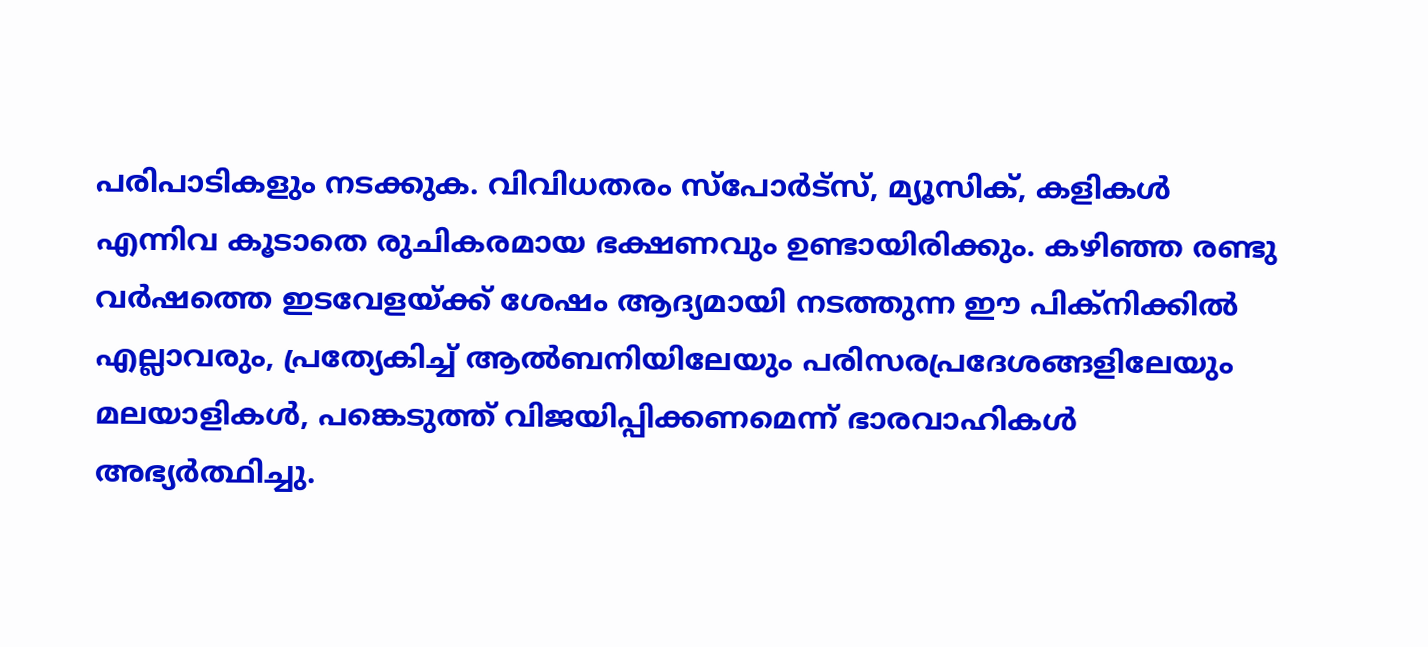പരിപാടികളും നടക്കുക. വിവിധതരം സ്പോര്‍ട്സ്, മ്യൂസിക്, കളികള്‍ എന്നിവ കൂടാതെ രുചികരമായ ഭക്ഷണവും ഉണ്ടായിരിക്കും. കഴിഞ്ഞ രണ്ടു വർഷത്തെ ഇടവേളയ്ക്ക് ശേഷം ആദ്യമായി നടത്തുന്ന ഈ പിക്നിക്കില്‍ എല്ലാവരും, പ്രത്യേകിച്ച് ആല്‍ബനിയിലേയും പരിസരപ്രദേശങ്ങളിലേയും മലയാളികള്‍, പങ്കെടുത്ത് വിജയിപ്പിക്കണമെന്ന് ഭാരവാഹികള്‍ അഭ്യര്‍ത്ഥിച്ചു.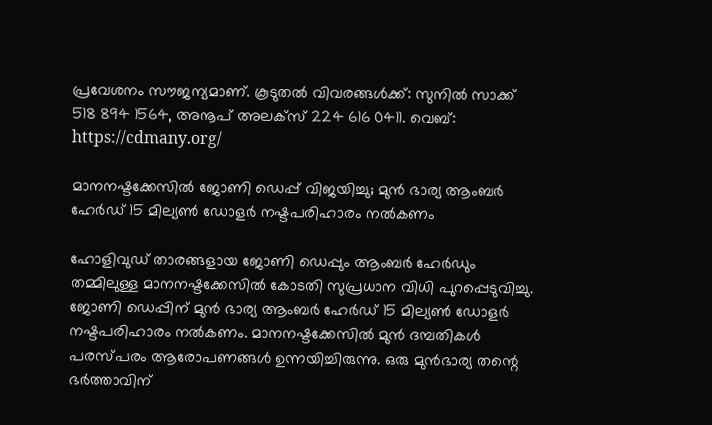പ്രവേശനം സൗജന്യമാണ്. കൂടുതല്‍ വിവരങ്ങള്‍ക്ക്: സുനില്‍ സാക്ക് 518 894 1564, അനൂപ് അലക്സ് 224 616 0411. വെബ്: https://cdmany.org/

മാനനഷ്ടക്കേസിൽ ജോണി ഡെപ്പ് വിജയിച്ചു; മുൻ ഭാര്യ ആംബർ ഹേർഡ് 15 മില്യൺ ഡോളർ നഷ്ടപരിഹാരം നൽകണം

ഹോളിവുഡ് താരങ്ങളായ ജോണി ഡെപ്പും ആംബർ ഹേർഡും തമ്മിലുള്ള മാനനഷ്ടക്കേസിൽ കോടതി സുപ്രധാന വിധി പുറപ്പെടുവിച്ചു. ജോണി ഡെപ്പിന് മുൻ ഭാര്യ ആംബർ ഹേർഡ് 15 മില്യൺ ഡോളര്‍ നഷ്ടപരിഹാരം നല്‍കണം. മാനനഷ്ടക്കേസിൽ മുൻ ദമ്പതികൾ പരസ്പരം ആരോപണങ്ങള്‍ ഉന്നയിച്ചിരുന്നു. ഒരു മുൻഭാര്യ തന്റെ ഭര്‍ത്താവിന്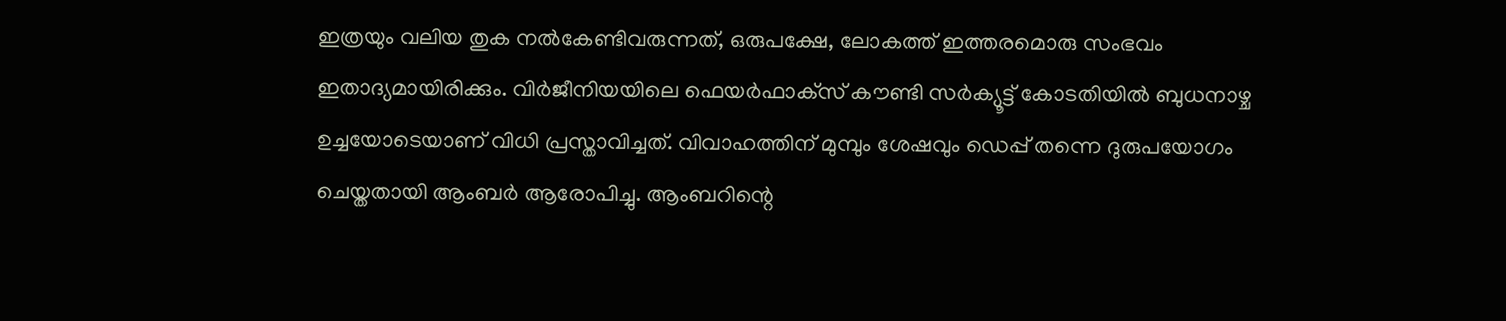ഇത്രയും വലിയ തുക നൽകേണ്ടിവരുന്നത്, ഒരുപക്ഷേ, ലോകത്ത് ഇത്തരമൊരു സംഭവം ഇതാദ്യമായിരിക്കും. വിർജീനിയയിലെ ഫെയർഫാക്‌സ് കൗണ്ടി സർക്യൂട്ട് കോടതിയിൽ ബുധനാഴ്ച ഉച്ചയോടെയാണ് വിധി പ്രസ്താവിച്ചത്. വിവാഹത്തിന് മുമ്പും ശേഷവും ഡെപ്പ് തന്നെ ദുരുപയോഗം ചെയ്തതായി ആംബര്‍ ആരോപിച്ചു. ആംബറിന്റെ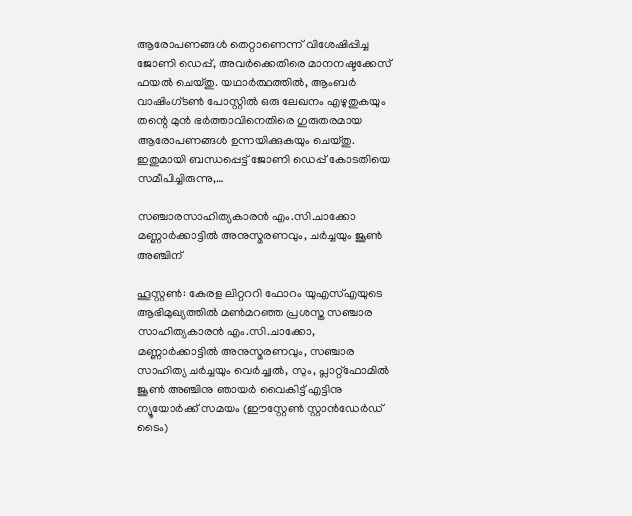ആരോപണങ്ങൾ തെറ്റാണെന്ന് വിശേഷിപ്പിച്ച ജോണി ഡെപ്പ്, അവര്‍ക്കെതിരെ മാനനഷ്ടക്കേസ് ഫയൽ ചെയ്തു. യഥാർത്ഥത്തിൽ, ആംബര്‍ വാഷിംഗ്ടൺ പോസ്റ്റിൽ ഒരു ലേഖനം എഴുതുകയും തന്റെ മുൻ ഭർത്താവിനെതിരെ ഗുരുതരമായ ആരോപണങ്ങൾ ഉന്നയിക്കുകയും ചെയ്തു. ഇതുമായി ബന്ധപ്പെട്ട് ജോണി ഡെപ്പ് കോടതിയെ സമീപിച്ചിരുന്നു,…

സഞ്ചാരസാഹിത്യകാരൻ എം.സി.ചാക്കോ മണ്ണാർക്കാട്ടിൽ അനുസ്മരണവും, ചർച്ചയും ജൂൺ അഞ്ചിന്

ഹൂസ്റ്റൺ: കേരള ലിറ്റററി ഫോറം യുഎസ്എയുടെ ആഭിമുഖ്യത്തിൽ മൺമറഞ്ഞ പ്രശസ്ത സഞ്ചാര സാഹിത്യകാരൻ എം.സി.ചാക്കോ, മണ്ണാർക്കാട്ടിൽ അനുസ്മരണവും, സഞ്ചാര സാഹിത്യ ചർച്ചയും വെർച്ച്വൽ, സും, പ്ലാറ്റ്ഫോമിൽ ജൂൺ അഞ്ചിനു ഞായർ വൈകിട്ട് എട്ടിനു ന്യൂയോർക്ക് സമയം (ഈസ്റ്റേൺ സ്റ്റാൻഡേർഡ് ടൈം)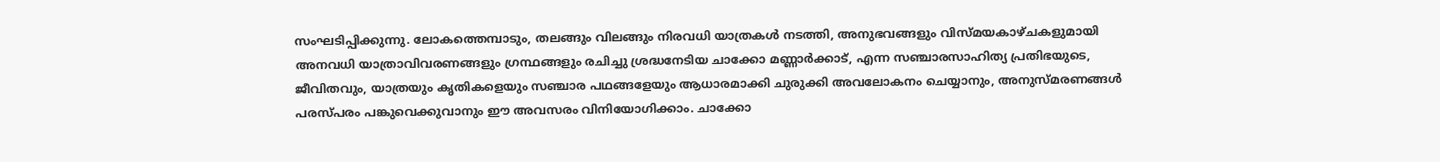സംഘടിപ്പിക്കുന്നു. ലോകത്തെമ്പാടും, തലങ്ങും വിലങ്ങും നിരവധി യാത്രകൾ നടത്തി, അനുഭവങ്ങളും വിസ്മയകാഴ്ചകളുമായി അനവധി യാത്രാവിവരണങ്ങളും ഗ്രന്ഥങ്ങളും രചിച്ചു ശ്രദ്ധനേടിയ ചാക്കോ മണ്ണാർക്കാട്, എന്ന സഞ്ചാരസാഹിത്യ പ്രതിഭയുടെ, ജീവിതവും, യാത്രയും കൃതികളെയും സഞ്ചാര പഥങ്ങളേയും ആധാരമാക്കി ചുരുക്കി അവലോകനം ചെയ്യാനും, അനുസ്മരണങ്ങൾ പരസ്പരം പങ്കുവെക്കുവാനും ഈ അവസരം വിനിയോഗിക്കാം. ചാക്കോ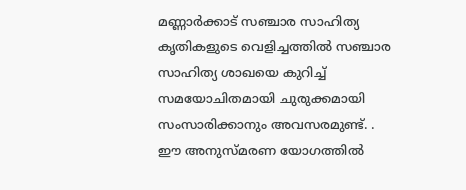മണ്ണാർക്കാട് സഞ്ചാര സാഹിത്യ കൃതികളുടെ വെളിച്ചത്തിൽ സഞ്ചാര സാഹിത്യ ശാഖയെ കുറിച്ച് സമയോചിതമായി ചുരുക്കമായി സംസാരിക്കാനും അവസരമുണ്ട്. . ഈ അനുസ്മരണ യോഗത്തിൽ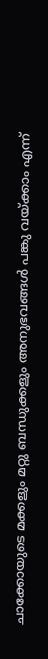ചാക്കോയുടെ മക്കളും മറ്റു ബന്ധുക്കളും അനുഭവങ്ങൾ പങ്കു വയ്ക്കാം എന്ന്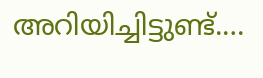അറിയിച്ചിട്ടുണ്ട്.…